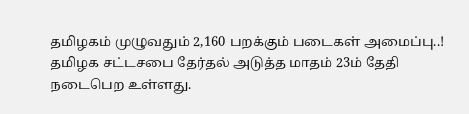தமிழகம் முழுவதும் 2,160 பறக்கும் படைகள் அமைப்பு..!
தமிழக சட்டசபை தேர்தல் அடுத்த மாதம் 23ம் தேதி நடைபெற உள்ளது.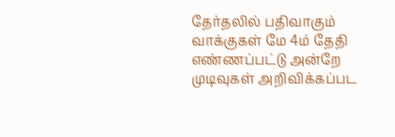தேர்தலில் பதிவாகும் வாக்குகள் மே 4ம் தேதி எண்ணப்பட்டு அன்றே முடிவுகள் அறிவிக்கப்பட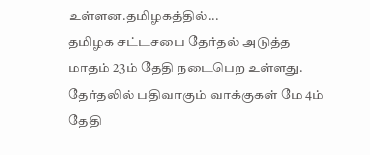உள்ளன.தமிழகத்தில்...
தமிழக சட்டசபை தேர்தல் அடுத்த மாதம் 23ம் தேதி நடைபெற உள்ளது. தேர்தலில் பதிவாகும் வாக்குகள் மே 4ம் தேதி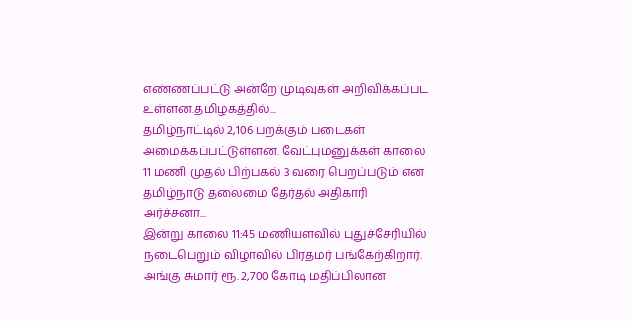எண்ணப்பட்டு அன்றே முடிவுகள் அறிவிக்கப்பட உள்ளன.தமிழகத்தில்...
தமிழ்நாட்டில் 2,106 பறக்கும் படைகள் அமைக்கப்பட்டுள்ளன. வேட்புமனுக்கள் காலை 11 மணி முதல் பிற்பகல் 3 வரை பெறப்படும் என தமிழ்நாடு தலைமை தேர்தல் அதிகாரி அர்ச்சனா...
இன்று காலை 11:45 மணியளவில் புதுச்சேரியில் நடைபெறும் விழாவில் பிரதமர் பங்கேற்கிறார். அங்கு சுமார் ரூ. 2,700 கோடி மதிப்பிலான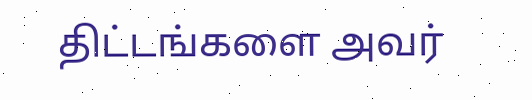திட்டங்களை அவர்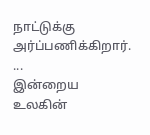நாட்டுக்கு அர்ப்பணிக்கிறார். ...
இன்றைய உலகின்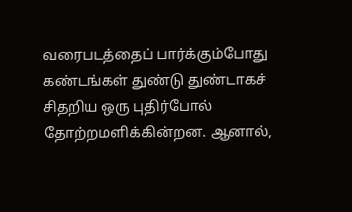வரைபடத்தைப் பார்க்கும்போது கண்டங்கள் துண்டு துண்டாகச் சிதறிய ஒரு புதிர்போல் தோற்றமளிக்கின்றன. ஆனால்,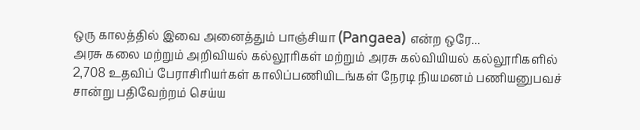ஒரு காலத்தில் இவை அனைத்தும் பாஞ்சியா (Pangaea) என்ற ஒரே...
அரசு கலை மற்றும் அறிவியல் கல்லூரிகள் மற்றும் அரசு கல்வியியல் கல்லூரிகளில் 2,708 உதவிப் பேராசிரியர்கள் காலிப்பணியிடங்கள் நேரடி நியமனம் பணியனுபவச் சான்று பதிவேற்றம் செய்ய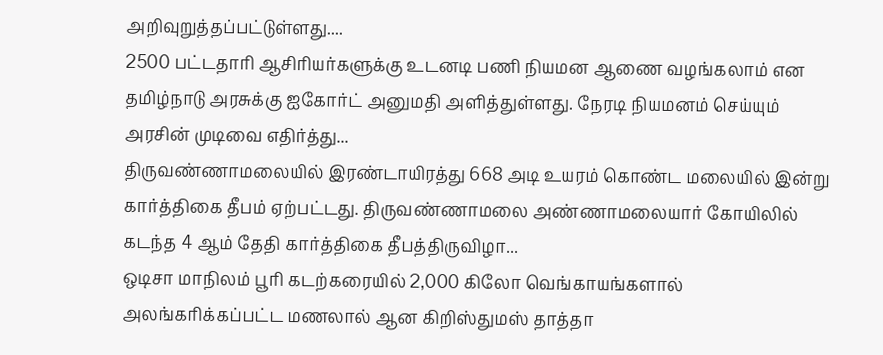அறிவுறுத்தப்பட்டுள்ளது....
2500 பட்டதாரி ஆசிரியர்களுக்கு உடனடி பணி நியமன ஆணை வழங்கலாம் என தமிழ்நாடு அரசுக்கு ஐகோர்ட் அனுமதி அளித்துள்ளது. நேரடி நியமனம் செய்யும் அரசின் முடிவை எதிர்த்து...
திருவண்ணாமலையில் இரண்டாயிரத்து 668 அடி உயரம் கொண்ட மலையில் இன்று கார்த்திகை தீபம் ஏற்பட்டது. திருவண்ணாமலை அண்ணாமலையார் கோயிலில் கடந்த 4 ஆம் தேதி கார்த்திகை தீபத்திருவிழா...
ஒடிசா மாநிலம் பூரி கடற்கரையில் 2,000 கிலோ வெங்காயங்களால் அலங்கரிக்கப்பட்ட மணலால் ஆன கிறிஸ்துமஸ் தாத்தா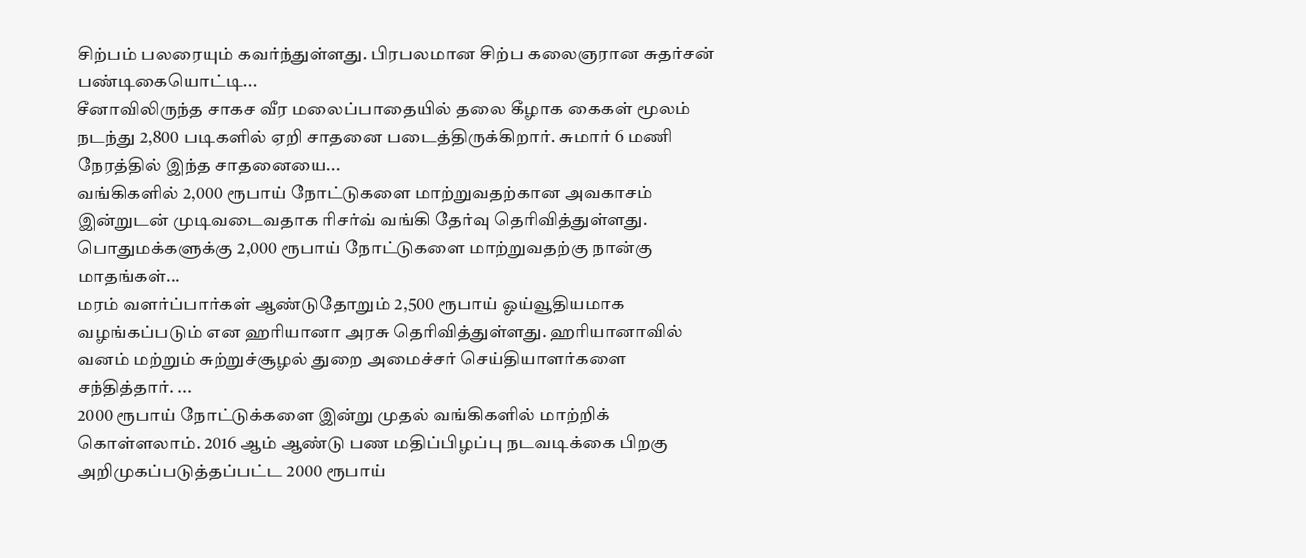சிற்பம் பலரையும் கவர்ந்துள்ளது. பிரபலமான சிற்ப கலைஞரான சுதர்சன் பண்டிகையொட்டி...
சீனாவிலிருந்த சாகச வீர மலைப்பாதையில் தலை கீழாக கைகள் மூலம் நடந்து 2,800 படிகளில் ஏறி சாதனை படைத்திருக்கிறார். சுமார் 6 மணி நேரத்தில் இந்த சாதனையை...
வங்கிகளில் 2,000 ரூபாய் நோட்டுகளை மாற்றுவதற்கான அவகாசம் இன்றுடன் முடிவடைவதாக ரிசர்வ் வங்கி தேர்வு தெரிவித்துள்ளது. பொதுமக்களுக்கு 2,000 ரூபாய் நோட்டுகளை மாற்றுவதற்கு நான்கு மாதங்கள்...
மரம் வளர்ப்பார்கள் ஆண்டுதோறும் 2,500 ரூபாய் ஓய்வூதியமாக வழங்கப்படும் என ஹரியானா அரசு தெரிவித்துள்ளது. ஹரியானாவில் வனம் மற்றும் சுற்றுச்சூழல் துறை அமைச்சர் செய்தியாளர்களை சந்தித்தார். ...
2000 ரூபாய் நோட்டுக்களை இன்று முதல் வங்கிகளில் மாற்றிக் கொள்ளலாம். 2016 ஆம் ஆண்டு பண மதிப்பிழப்பு நடவடிக்கை பிறகு அறிமுகப்படுத்தப்பட்ட 2000 ரூபாய்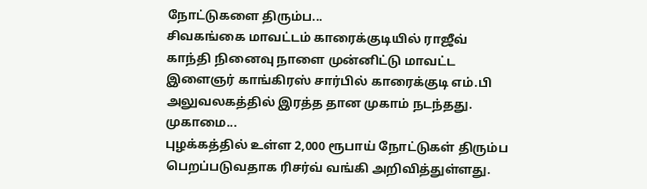நோட்டுகளை திரும்ப...
சிவகங்கை மாவட்டம் காரைக்குடியில் ராஜீவ் காந்தி நினைவு நாளை முன்னிட்டு மாவட்ட இளைஞர் காங்கிரஸ் சார்பில் காரைக்குடி எம்.பி அலுவலகத்தில் இரத்த தான முகாம் நடந்தது. முகாமை...
புழக்கத்தில் உள்ள 2,000 ரூபாய் நோட்டுகள் திரும்ப பெறப்படுவதாக ரிசர்வ் வங்கி அறிவித்துள்ளது.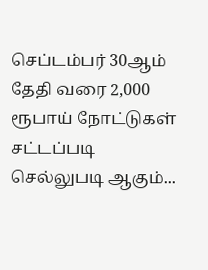செப்டம்பர் 30ஆம் தேதி வரை 2,000 ரூபாய் நோட்டுகள் சட்டப்படி செல்லுபடி ஆகும்...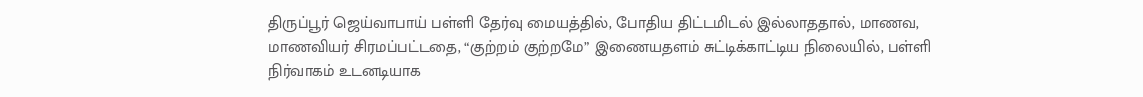திருப்பூர் ஜெய்வாபாய் பள்ளி தேர்வு மையத்தில், போதிய திட்டமிடல் இல்லாததால், மாணவ, மாணவியர் சிரமப்பட்டதை, “குற்றம் குற்றமே” இணையதளம் சுட்டிக்காட்டிய நிலையில், பள்ளி நிர்வாகம் உடனடியாக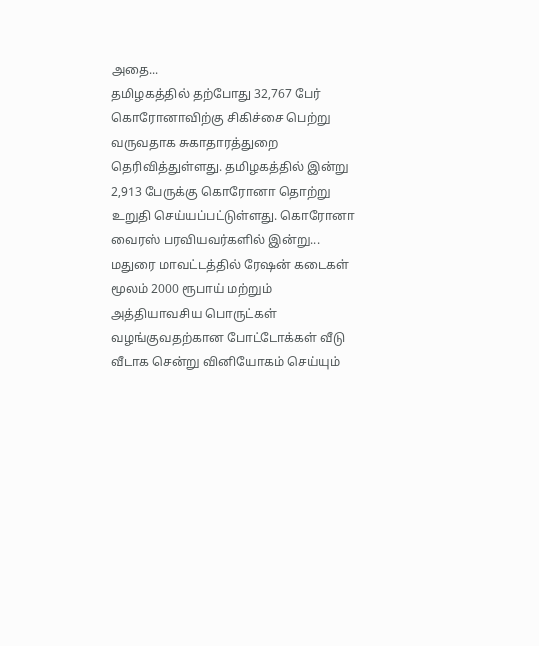அதை...
தமிழகத்தில் தற்போது 32,767 பேர் கொரோனாவிற்கு சிகிச்சை பெற்று வருவதாக சுகாதாரத்துறை தெரிவித்துள்ளது. தமிழகத்தில் இன்று 2,913 பேருக்கு கொரோனா தொற்று உறுதி செய்யப்பட்டுள்ளது. கொரோனா வைரஸ் பரவியவர்களில் இன்று...
மதுரை மாவட்டத்தில் ரேஷன் கடைகள் மூலம் 2000 ரூபாய் மற்றும் அத்தியாவசிய பொருட்கள் வழங்குவதற்கான போட்டோக்கள் வீடு வீடாக சென்று வினியோகம் செய்யும்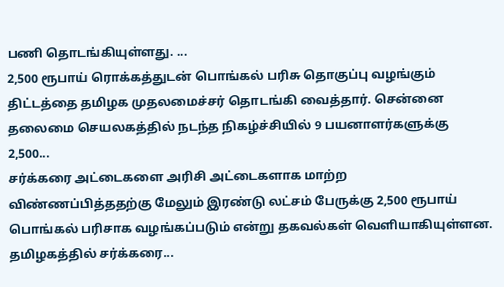பணி தொடங்கியுள்ளது. ...
2,500 ரூபாய் ரொக்கத்துடன் பொங்கல் பரிசு தொகுப்பு வழங்கும் திட்டத்தை தமிழக முதலமைச்சர் தொடங்கி வைத்தார். சென்னை தலைமை செயலகத்தில் நடந்த நிகழ்ச்சியில் 9 பயனாளர்களுக்கு 2,500...
சர்க்கரை அட்டைகளை அரிசி அட்டைகளாக மாற்ற விண்ணப்பித்ததற்கு மேலும் இரண்டு லட்சம் பேருக்கு 2,500 ரூபாய் பொங்கல் பரிசாக வழங்கப்படும் என்று தகவல்கள் வெளியாகியுள்ளன. தமிழகத்தில் சர்க்கரை...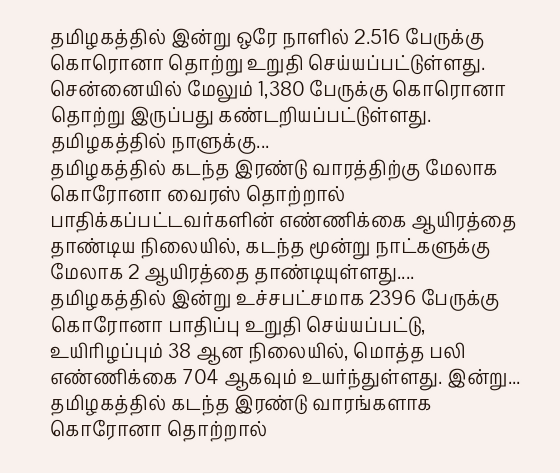தமிழகத்தில் இன்று ஒரே நாளில் 2.516 பேருக்கு கொரொனா தொற்று உறுதி செய்யப்பட்டுள்ளது. சென்னையில் மேலும் 1,380 பேருக்கு கொரொனா தொற்று இருப்பது கண்டறியப்பட்டுள்ளது. தமிழகத்தில் நாளுக்கு...
தமிழகத்தில் கடந்த இரண்டு வாரத்திற்கு மேலாக கொரோனா வைரஸ் தொற்றால் பாதிக்கப்பட்டவர்களின் எண்ணிக்கை ஆயிரத்தை தாண்டிய நிலையில், கடந்த மூன்று நாட்களுக்கு மேலாக 2 ஆயிரத்தை தாண்டியுள்ளது....
தமிழகத்தில் இன்று உச்சபட்சமாக 2396 பேருக்கு கொரோனா பாதிப்பு உறுதி செய்யப்பட்டு, உயிரிழப்பும் 38 ஆன நிலையில், மொத்த பலி எண்ணிக்கை 704 ஆகவும் உயர்ந்துள்ளது. இன்று...
தமிழகத்தில் கடந்த இரண்டு வாரங்களாக கொரோனா தொற்றால்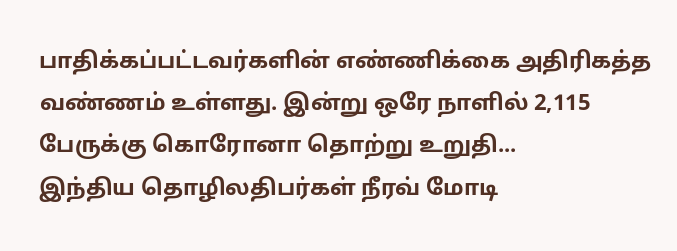பாதிக்கப்பட்டவர்களின் எண்ணிக்கை அதிரிகத்த வண்ணம் உள்ளது. இன்று ஒரே நாளில் 2,115 பேருக்கு கொரோனா தொற்று உறுதி...
இந்திய தொழிலதிபர்கள் நீரவ் மோடி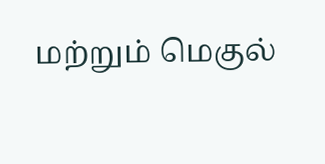மற்றும் மெகுல்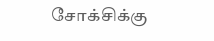சோக்சிக்கு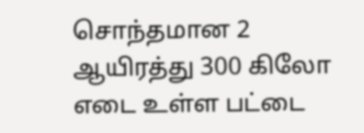சொந்தமான 2 ஆயிரத்து 300 கிலோ எடை உள்ள பட்டை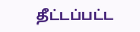தீட்டப்பட்ட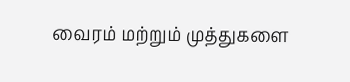வைரம் மற்றும் முத்துகளை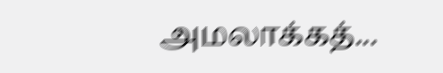அமலாக்கத்...